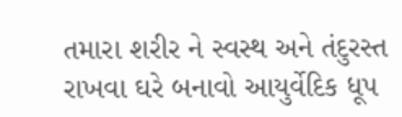તમારા શરીર ને સ્વસ્થ અને તંદુરસ્ત રાખવા ઘરે બનાવો આયુર્વેદિક ધૂપ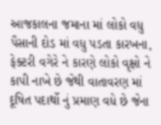આજકાલના જમાના માં લોકો વધુ પૈસાની દોડ માં વધુ પડતા કારખના, ફેક્ટરી વગેરે ને કારણે લોકો વૃક્ષો ને કાપી નાખે છે જેથી વાતાવરણ માં દૂષિત પદાર્થો નું પ્રમાણ વધે છે જેના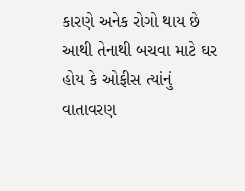કારણે અનેક રોગો થાય છે આથી તેનાથી બચવા માટે ઘર હોય કે ઓફીસ ત્યાંનું વાતાવરણ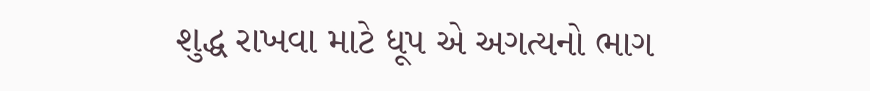શુદ્ધ રાખવા માટે ધૂપ એ અગત્યનો ભાગ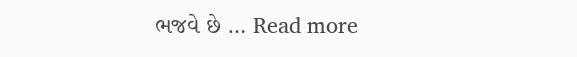ભજવે છે … Read more